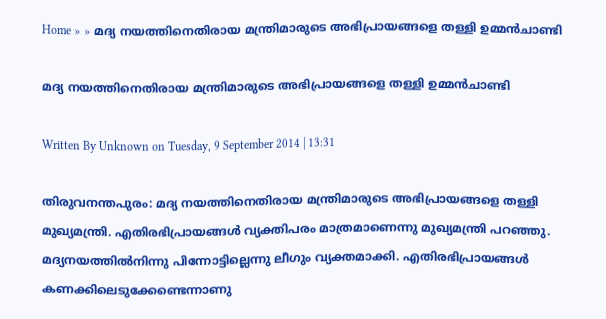Home » » മദ്യ നയത്തിനെതിരായ മന്ത്രിമാരുടെ അഭിപ്രായങ്ങളെ തള്ളി ഉമ്മൻ‌ചാണ്ടി

മദ്യ നയത്തിനെതിരായ മന്ത്രിമാരുടെ അഭിപ്രായങ്ങളെ തള്ളി ഉമ്മൻ‌ചാണ്ടി

Written By Unknown on Tuesday, 9 September 2014 | 13:31

തിരുവനന്തപുരം: മദ്യ നയത്തിനെതിരായ മന്ത്രിമാരുടെ അഭിപ്രായങ്ങളെ തള്ളി മുഖ്യമന്ത്രി. എതിരഭിപ്രായങ്ങള്‍ വ്യക്തിപരം മാത്രമാണെന്നു മുഖ്യമന്ത്രി പറഞ്ഞു. മദ്യനയത്തില്‍നിന്നു പിന്നോട്ടില്ലെന്നു ലീഗും വ്യക്തമാക്കി. എതിരഭിപ്രായങ്ങള്‍ കണക്കിലെടുക്കേണ്ടെന്നാണു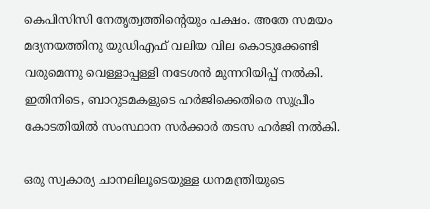കെപിസിസി നേതൃത്വത്തിന്റെയും പക്ഷം. അതേ സമയം മദ്യനയത്തിനു യുഡിഎഫ് വലിയ വില കൊടുക്കേണ്ടി വരുമെന്നു വെള്ളാപ്പള്ളി നടേശന്‍ മുന്നറിയിപ്പ് നല്‍കി. ഇതിനിടെ, ബാറുടമകളുടെ ഹര്‍ജിക്കെതിരെ സുപ്രീം കോടതിയില്‍ സംസ്ഥാന സര്‍ക്കാര്‍ തടസ ഹര്‍ജി നല്‍കി.

ഒരു സ്വകാര്യ ചാനലിലൂടെയുള്ള ധനമന്ത്രിയുടെ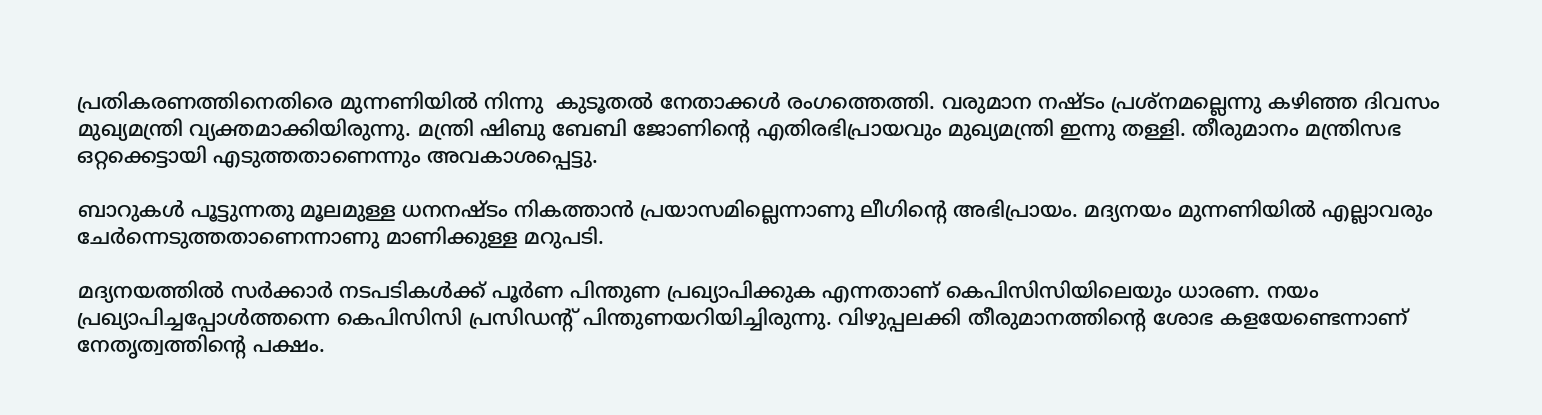പ്രതികരണത്തിനെതിരെ മുന്നണിയില്‍ നിന്നു  കുടൂതല്‍ നേതാക്കള്‍ രംഗത്തെത്തി. വരുമാന നഷ്ടം പ്രശ്നമല്ലെന്നു കഴിഞ്ഞ ദിവസം മുഖ്യമന്ത്രി വ്യക്തമാക്കിയിരുന്നു. മന്ത്രി ഷിബു ബേബി ജോണിന്റെ എതിരഭിപ്രായവും മുഖ്യമന്ത്രി ഇന്നു തള്ളി. തീരുമാനം മന്ത്രിസഭ ഒറ്റക്കെട്ടായി എടുത്തതാണെന്നും അവകാശപ്പെട്ടു.

ബാറുകള്‍ പൂട്ടുന്നതു മൂലമുള്ള ധനനഷ്ടം നികത്താന്‍ പ്രയാസമില്ലെന്നാണു ലീഗിന്റെ അഭിപ്രായം. മദ്യനയം മുന്നണിയില്‍ എല്ലാവരും ചേര്‍ന്നെടുത്തതാണെന്നാണു മാണിക്കുള്ള മറുപടി.

മദ്യനയത്തില്‍ സര്‍ക്കാര്‍ നടപടികള്‍ക്ക് പൂര്‍ണ പിന്തുണ പ്രഖ്യാപിക്കുക എന്നതാണ് കെപിസിസിയിലെയും ധാരണ. നയം പ്രഖ്യാപിച്ചപ്പോള്‍ത്തന്നെ കെപിസിസി പ്രസിഡന്റ് പിന്തുണയറിയിച്ചിരുന്നു. വിഴുപ്പലക്കി തീരുമാനത്തിന്റെ ശോഭ കളയേണ്ടെന്നാണ് നേതൃത്വത്തിന്റെ പക്ഷം.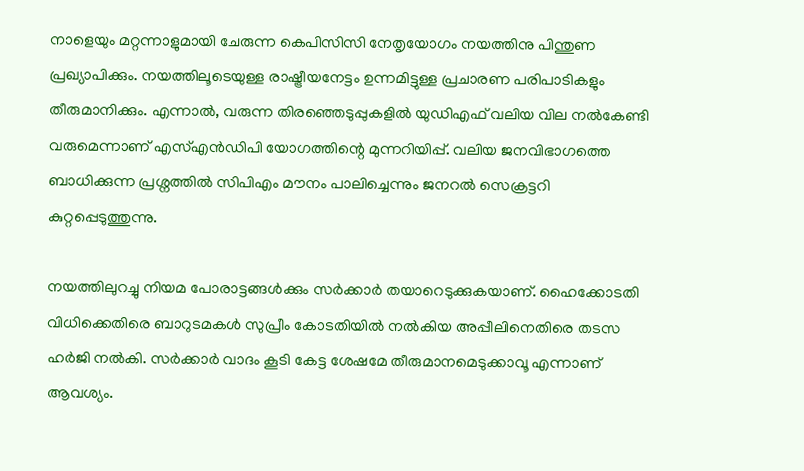നാളെയും മറ്റന്നാളുമായി ചേരുന്ന കെപിസിസി നേതൃയോഗം നയത്തിനു പിന്തുണ പ്രഖ്യാപിക്കും. നയത്തിലൂടെയുള്ള രാഷ്ട്രീയനേട്ടം ഉന്നമിട്ടുള്ള പ്രചാരണ പരിപാടികളും തീരുമാനിക്കും. എന്നാല്‍, വരുന്ന തിരഞ്ഞെടുപ്പുകളില്‍ യുഡിഎഫ് വലിയ വില നല്‍കേണ്ടി വരുമെന്നാണ് എസ്എന്‍ഡിപി യോഗത്തിന്റെ മുന്നറിയിപ്പ്. വലിയ ജനവിഭാഗത്തെ ബാധിക്കുന്ന പ്രശ്നത്തില്‍ സിപിഎം മൗനം പാലിച്ചെന്നും ജനറല്‍ സെക്രട്ടറി കുറ്റപ്പെടുത്തുന്നു.

നയത്തിലുറച്ചു നിയമ പോരാട്ടങ്ങള്‍ക്കും സര്‍ക്കാര്‍ തയാറെടുക്കുകയാണ്. ഹൈക്കോടതി വിധിക്കെതിരെ ബാറുടമകള്‍ സുപ്രീം കോടതിയില്‍ നല്‍കിയ അപ്പീലിനെതിരെ തടസ ഹര്‍ജി നല്‍കി. സര്‍ക്കാര്‍ വാദം കൂടി കേട്ട ശേഷമേ തീരുമാനമെടുക്കാവൂ എന്നാണ് ആവശ്യം.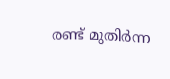രണ്ട് മുതിര്‍ന്ന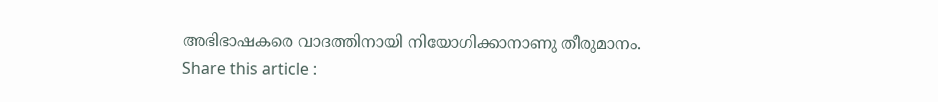അഭിഭാഷകരെ വാദത്തിനായി നിയോഗിക്കാനാണു തീരുമാനം.
Share this article :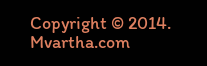Copyright © 2014. Mvartha.com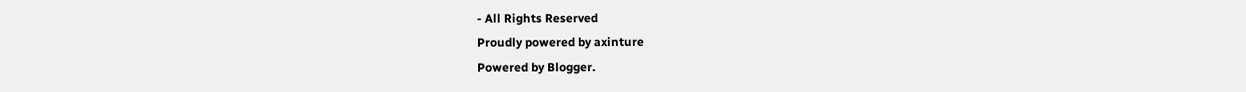- All Rights Reserved
Proudly powered by axinture
Powered by Blogger.